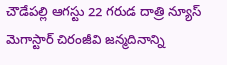చౌడేపల్లి ఆగస్టు 22 గరుడ దాత్రి న్యూస్
మెగాస్టార్ చిరంజీవి జన్మదినాన్ని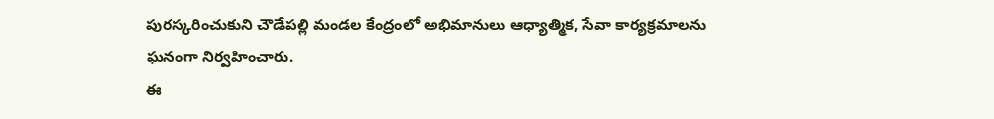పురస్కరించుకుని చౌడేపల్లి మండల కేంద్రంలో అభిమానులు ఆధ్యాత్మిక, సేవా కార్యక్రమాలను ఘనంగా నిర్వహించారు.
ఈ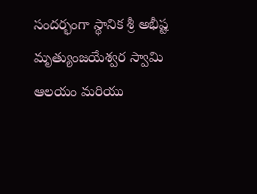సందర్భంగా స్థానిక శ్రీ అభీష్ట మృత్యుంజయేశ్వర స్వామి ఆలయం మరియు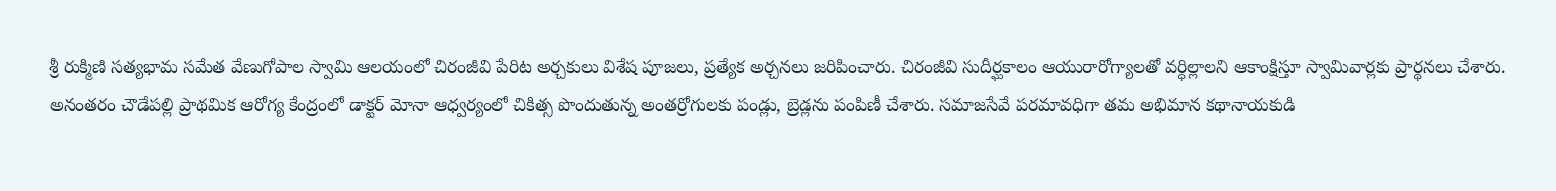శ్రీ రుక్మిణి సత్యభామ సమేత వేణుగోపాల స్వామి ఆలయంలో చిరంజీవి పేరిట అర్చకులు విశేష పూజలు, ప్రత్యేక అర్చనలు జరిపించారు. చిరంజీవి సుదీర్ఘకాలం ఆయురారోగ్యాలతో వర్ధిల్లాలని ఆకాంక్షిస్తూ స్వామివార్లకు ప్రార్థనలు చేశారు.
అనంతరం చౌడేపల్లి ప్రాథమిక ఆరోగ్య కేంద్రంలో డాక్టర్ మోనా ఆధ్వర్యంలో చికిత్స పొందుతున్న అంతర్రోగులకు పండ్లు, బ్రెడ్లను పంపిణీ చేశారు. సమాజసేవే పరమావధిగా తమ అభిమాన కథానాయకుడి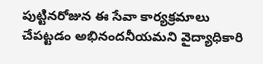పుట్టినరోజున ఈ సేవా కార్యక్రమాలు చేపట్టడం అభినందనీయమని వైద్యాధికారి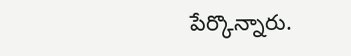పేర్కొన్నారు.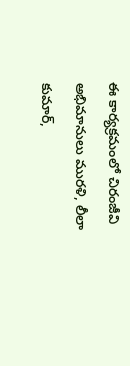ఈ కార్యక్రమంలో చిరంజీవి అభిమానులు మురళి, లీలా కుమార్,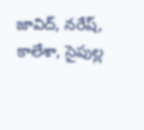జావిద్, నరేష్, కాలేశా, సైపుల్ల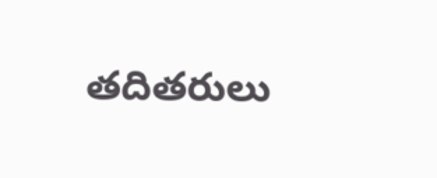తదితరులు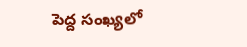పెద్ద సంఖ్యలో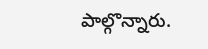పాల్గొన్నారు.